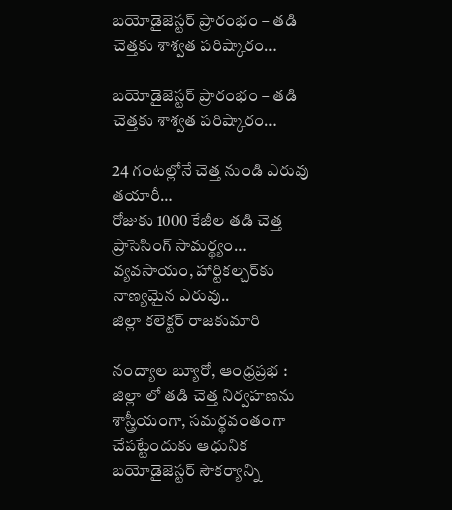బయోడైజెస్టర్ ప్రారంభం – తడి చెత్తకు శాశ్వత పరిష్కారం…

బయోడైజెస్టర్ ప్రారంభం – తడి చెత్తకు శాశ్వత పరిష్కారం…

24 గంటల్లోనే చెత్త నుండి ఎరువు తయారీ…
రోజుకు 1000 కేజీల తడి చెత్త ప్రాసెసింగ్ సామర్థ్యం…
వ్యవసాయం, హార్టికల్చర్‌కు నాణ్యమైన ఎరువు..
జిల్లా కలెక్టర్ రాజకుమారి

నంద్యాల బ్యూరో, ఆంధ్రప్రభ : జిల్లా లో తడి చెత్త నిర్వహణను శాస్త్రీయంగా, సమర్థవంతంగా చేపట్టేందుకు ఆధునిక బయోడైజెస్టర్ సౌకర్యాన్ని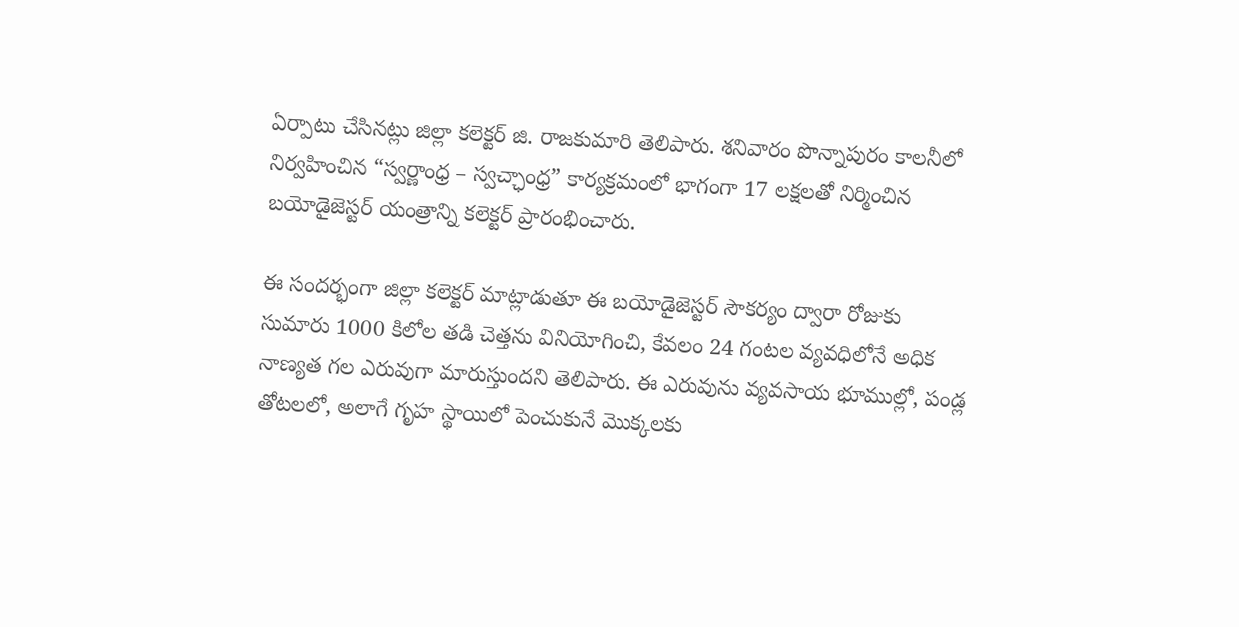ఏర్పాటు చేసినట్లు జిల్లా కలెక్టర్ జి. రాజకుమారి తెలిపారు. శనివారం పొన్నాపురం కాలనీలో నిర్వహించిన “స్వర్ణాంధ్ర – స్వచ్ఛాంధ్ర” కార్యక్రమంలో భాగంగా 17 లక్షలతో నిర్మించిన బయోడైజెస్టర్ యంత్రాన్ని కలెక్టర్ ప్రారంభించారు.

ఈ సందర్భంగా జిల్లా కలెక్టర్ మాట్లాడుతూ ఈ బయోడైజెస్టర్ సౌకర్యం ద్వారా రోజుకు సుమారు 1000 కిలోల తడి చెత్తను వినియోగించి, కేవలం 24 గంటల వ్యవధిలోనే అధిక నాణ్యత గల ఎరువుగా మారుస్తుందని తెలిపారు. ఈ ఎరువును వ్యవసాయ భూముల్లో, పండ్ల తోటలలో, అలాగే గృహ స్థాయిలో పెంచుకునే మొక్కలకు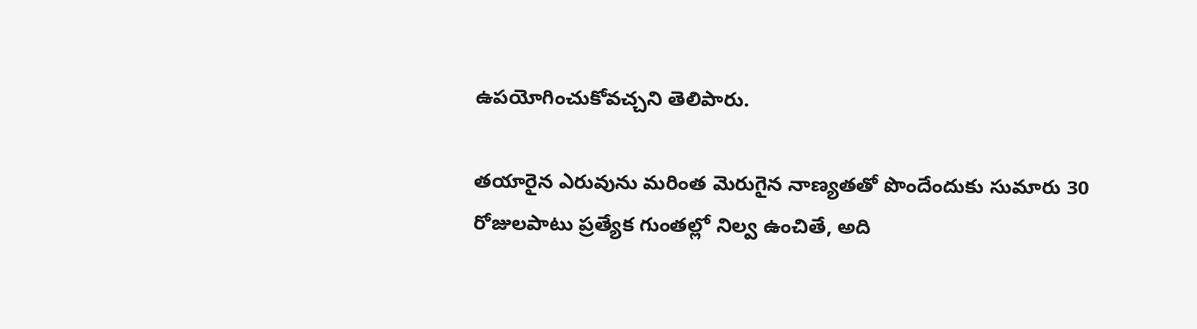ఉపయోగించుకోవచ్చని తెలిపారు.

తయారైన ఎరువును మరింత మెరుగైన నాణ్యతతో పొందేందుకు సుమారు 30 రోజులపాటు ప్రత్యేక గుంతల్లో నిల్వ ఉంచితే, అది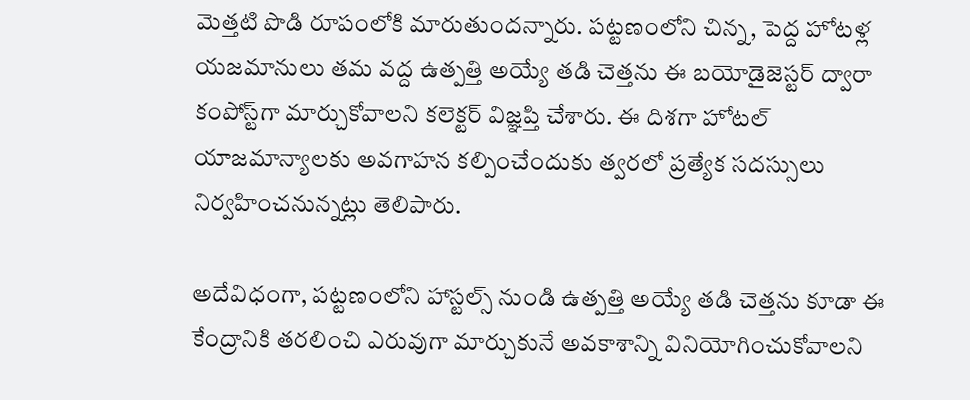మెత్తటి పొడి రూపంలోకి మారుతుందన్నారు. పట్టణంలోని చిన్న, పెద్ద హోటళ్ల యజమానులు తమ వద్ద ఉత్పత్తి అయ్యే తడి చెత్తను ఈ బయోడైజెస్టర్ ద్వారా కంపోస్ట్‌గా మార్చుకోవాలని కలెక్టర్ విజ్ఞప్తి చేశారు. ఈ దిశగా హోటల్ యాజమాన్యాలకు అవగాహన కల్పించేందుకు త్వరలో ప్రత్యేక సదస్సులు నిర్వహించనున్నట్లు తెలిపారు.

అదేవిధంగా, పట్టణంలోని హాస్టల్స్ నుండి ఉత్పత్తి అయ్యే తడి చెత్తను కూడా ఈ కేంద్రానికి తరలించి ఎరువుగా మార్చుకునే అవకాశాన్ని వినియోగించుకోవాలని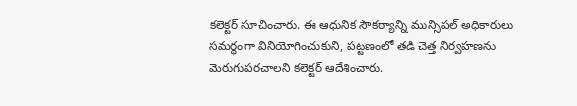కలెక్టర్ సూచించారు. ఈ ఆధునిక సౌకర్యాన్ని మున్సిపల్ అధికారులు సమర్థంగా వినియోగించుకుని, పట్టణంలో తడి చెత్త నిర్వహణను మెరుగుపరచాలని కలెక్టర్ ఆదేశించారు.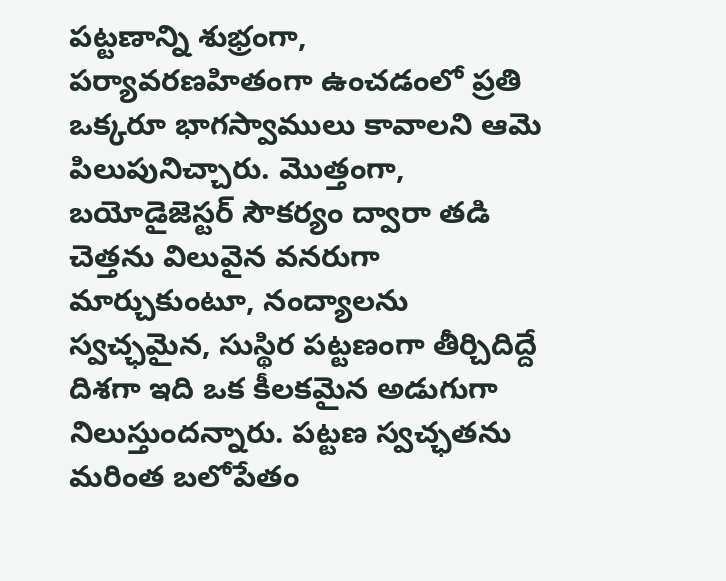పట్టణాన్ని శుభ్రంగా, పర్యావరణహితంగా ఉంచడంలో ప్రతి ఒక్కరూ భాగస్వాములు కావాలని ఆమె పిలుపునిచ్చారు. మొత్తంగా, బయోడైజెస్టర్ సౌకర్యం ద్వారా తడి చెత్తను విలువైన వనరుగా మార్చుకుంటూ, నంద్యాలను స్వచ్ఛమైన, సుస్థిర పట్టణంగా తీర్చిదిద్దే దిశగా ఇది ఒక కీలకమైన అడుగుగా నిలుస్తుందన్నారు. పట్టణ స్వచ్ఛతను మరింత బలోపేతం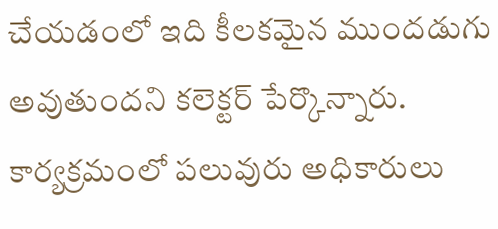చేయడంలో ఇది కీలకమైన ముందడుగు అవుతుందని కలెక్టర్ పేర్కొన్నారు. కార్యక్రమంలో పలువురు అధికారులు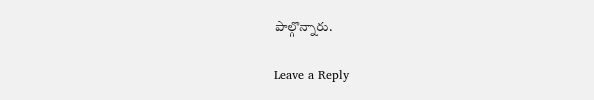పాల్గొన్నారు.

Leave a Reply